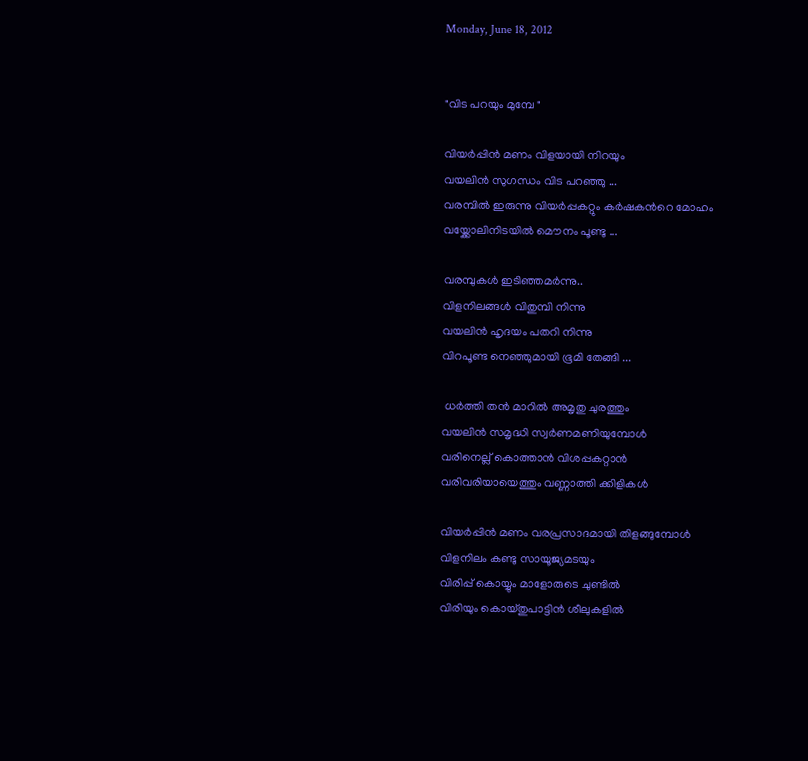Monday, June 18, 2012


"വിട പറയും മുമ്പേ "

വിയര്‍പ്പിന്‍ മണം വിളയായി നിറയും
വയലിന്‍ സുഗന്ധം വിട പറഞ്ഞു ...
വരമ്പില്‍ ഇരുന്നു വിയര്‍പ്പകറ്റും കര്‍ഷകന്‍റെ മോഹം
വയ്ക്കോലിനിടയില്‍ മൌനം പൂണ്ടു ...

വരമ്പുകള്‍ ഇടിഞ്ഞമര്‍ന്നു..
വിളനിലങ്ങള്‍ വിതുമ്പി നിന്നു
വയലിന്‍ ഹൃദയം പതറി നിന്നു
വിറപൂണ്ട നെഞ്ഞുമായി ഭൂമി തേങ്ങി ...

 ധര്‍ത്തി തന്‍ മാറില്‍ അമൃതു ചുരത്തും
വയലിന്‍ സമൃദ്ധി സ്വര്‍ണമണിയുമ്പോള്‍
വരിനെല്ല് കൊത്താന്‍ വിശപ്പകറ്റാന്‍
വരിവരിയായെത്തും വണ്ണാത്തി ക്കിളികള്‍

വിയര്‍പ്പിന്‍ മണം വരപ്രസാദമായി തിളങ്ങുമ്പോള്‍
വിളനിലം കണ്ടു സായൂജ്യമടയും
വിരിപ്പ് കൊയ്യും മാളോരുടെ ചുണ്ടില്‍
വിരിയും കൊയ്തുപാട്ടിന്‍ ശീലുകളില്‍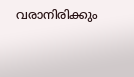വരാനിരിക്കും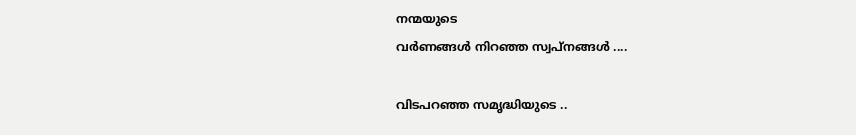നന്മയുടെ
വര്‍ണങ്ങള്‍ നിറഞ്ഞ സ്വപ്‌നങ്ങള്‍ ....

വിടപറഞ്ഞ സമൃദ്ധിയുടെ ..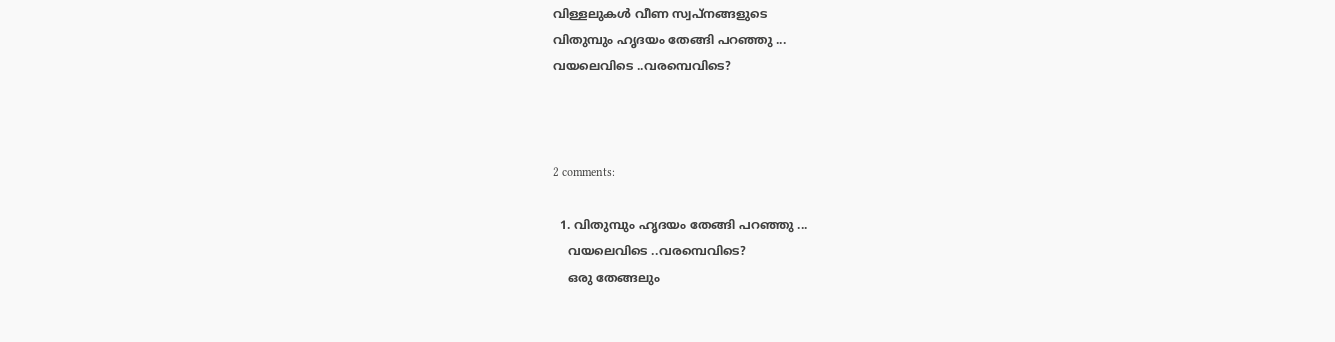വിള്ളലുകള്‍ വീണ സ്വപ്നങ്ങളുടെ
വിതുമ്പും ഹൃദയം തേങ്ങി പറഞ്ഞു ...
വയലെവിടെ ..വരമ്പെവിടെ?



2 comments:

  1. വിതുമ്പും ഹൃദയം തേങ്ങി പറഞ്ഞു ...
    വയലെവിടെ ..വരമ്പെവിടെ?
    ഒരു തേങ്ങലും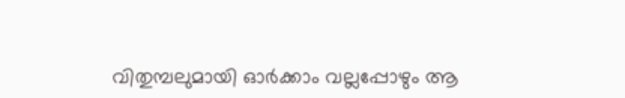വിതുമ്പലുമായി ഓര്‍ക്കാം വല്ലപ്പോഴും ആ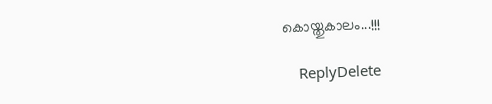കൊയ്തുകാലം...!!!

    ReplyDelete